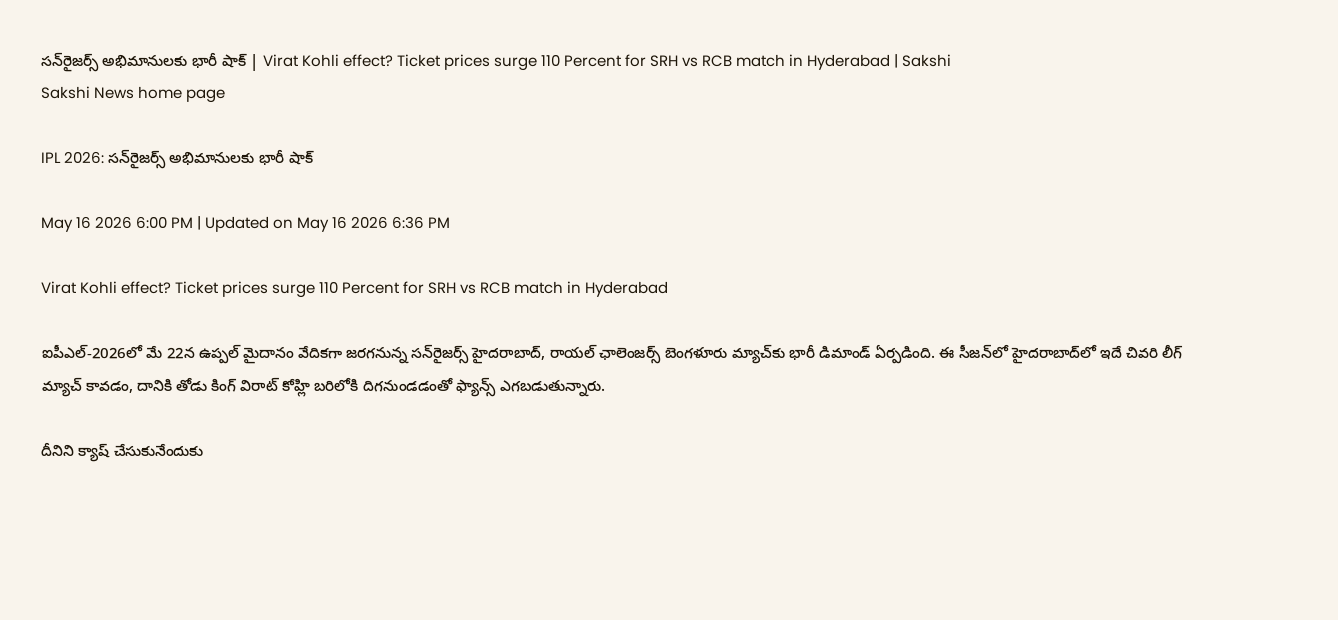సన్‌రైజర్స్‌ అభిమానులకు భారీ షాక్‌ | Virat Kohli effect? Ticket prices surge 110 Percent for SRH vs RCB match in Hyderabad | Sakshi
Sakshi News home page

IPL 2026: సన్‌రైజర్స్‌ అభిమానులకు భారీ షాక్‌

May 16 2026 6:00 PM | Updated on May 16 2026 6:36 PM

Virat Kohli effect? Ticket prices surge 110 Percent for SRH vs RCB match in Hyderabad

ఐపీఎల్‌-2026లో మే 22న ఉప్పల్ మైదానం వేదికగా జరగనున్న సన్‌రైజర్స్ హైదరాబాద్‌, రాయల్ ఛాలెంజర్స్ బెంగళూరు మ్యాచ్‌కు భారీ డిమాండ్ ఏర్పడింది. ఈ సీజన్‌లో హైదరాబాద్‌లో ఇదే చివరి లీగ్ మ్యాచ్ కావడం, దానికి తోడు కింగ్ విరాట్ కోహ్లి బరిలోకి దిగనుండడంతో ఫ్యాన్స్ ఎగబడుతున్నారు.

దీనిని క్యాష్ చేసుకునేందుకు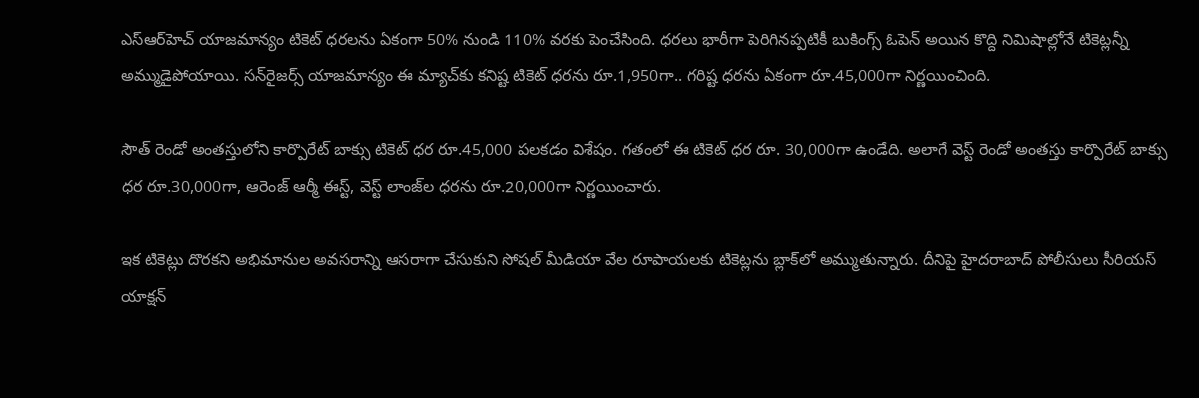ఎస్‌ఆర్‌హెచ్‌ యాజమాన్యం టికెట్ ధరలను ఏకంగా 50% నుండి 110% వరకు పెంచేసింది. ధరలు భారీగా పెరిగినప్పటికీ బుకింగ్స్ ఓపెన్ అయిన కొద్ది నిమిషాల్లోనే టికెట్లన్నీ అమ్ముడైపోయాయి. సన్‌రైజర్స్‌ యాజమాన్యం ఈ మ్యాచ్‌కు కనిష్ట టికెట్‌ ధరను రూ.1,950గా.. గరిష్ట ధరను ఏకంగా రూ.45,000గా నిర్ణయించింది.

సౌత్‌ రెండో అంతస్తులోని కార్పొరేట్‌ బాక్సు టికెట్‌ ధర రూ.45,000 పలకడం విశేషం. గతంలో ఈ టికెట్ ధర రూ. 30,000గా ఉండేది. అలాగే వెస్ట్‌ రెండో అంతస్తు కార్పొరేట్‌ బాక్సు ధర రూ.30,000గా, ఆరెంజ్‌ ఆర్మీ ఈస్ట్, వెస్ట్‌ లాంజ్‌ల ధరను రూ.20,000గా నిర్ణయించారు.

ఇక టికెట్లు దొరకని అభిమానుల అవసరాన్ని ఆసరాగా చేసుకుని సోషల్ మీడియా వేల రూపాయలకు టికెట్లను బ్లాక్‌లో అమ్ముతున్నారు. దీనిపై హైదరాబాద్ పోలీసులు సీరియస్ యాక్షన్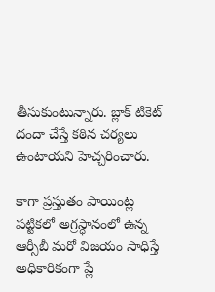తీసుకుంటున్నారు. బ్లాక్ టికెట్ దందా చేస్తే కఠిన చర్యలు ఉంటాయని హెచ్చరించారు.

కాగా ప్రస్తుతం పాయింట్ల పట్టికలో అగ్రస్ధానంలో ఉన్న ఆర్సీబీ మరో విజయం సాధిస్తే అధికారికంగా ప్లే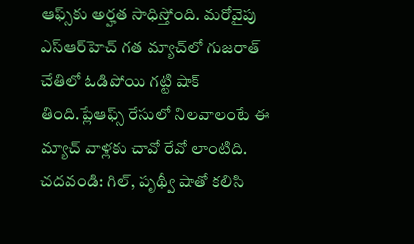ఆఫ్స్‌కు అర్హత సాధిస్తోంది. మరోవైపు ఎస్‌ఆర్‌హెచ్‌ గత మ్యాచ్‌లో గుజరాత్ చేతిలో ఓడిపోయి గట్టి షాక్ తింది.ప్లేఆఫ్స్ రేసులో నిలవాలంటే ఈ మ్యాచ్ వాళ్లకు చావో రేవో లాంటిది.
చదవండి: గిల్‌, పృథ్వీ షాతో కలిసి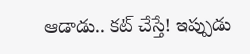ఆడాడు.. కట్‌ చేస్తే! ఇప్పుడు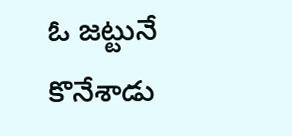ఓ జట్టునే కొనేశాడు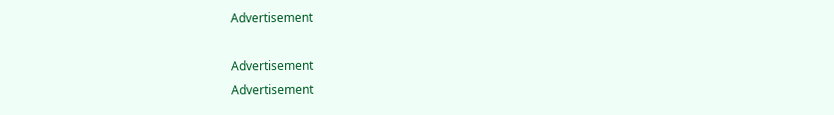Advertisement

Advertisement
Advertisement